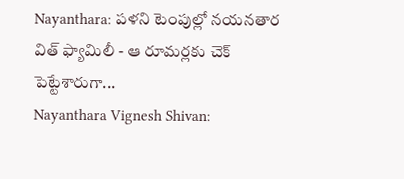Nayanthara: పళని టెంపుల్లో నయనతార విత్ ఫ్యామిలీ - ఆ రూమర్లకు చెక్ పెట్టేశారుగా...
Nayanthara Vignesh Shivan: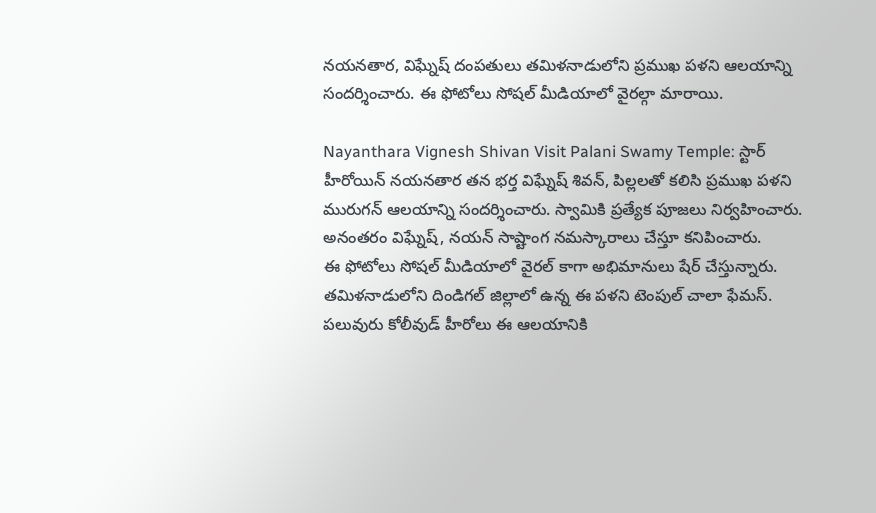నయనతార, విఘ్నేష్ దంపతులు తమిళనాడులోని ప్రముఖ పళని ఆలయాన్ని సందర్శించారు. ఈ ఫోటోలు సోషల్ మీడియాలో వైరల్గా మారాయి.

Nayanthara Vignesh Shivan Visit Palani Swamy Temple: స్టార్ హీరోయిన్ నయనతార తన భర్త విఘ్నేష్ శివన్, పిల్లలతో కలిసి ప్రముఖ పళని మురుగన్ ఆలయాన్ని సందర్శించారు. స్వామికి ప్రత్యేక పూజలు నిర్వహించారు. అనంతరం విఘ్నేష్, నయన్ సాష్టాంగ నమస్కారాలు చేస్తూ కనిపించారు.
ఈ ఫోటోలు సోషల్ మీడియాలో వైరల్ కాగా అభిమానులు షేర్ చేస్తున్నారు. తమిళనాడులోని దిండిగల్ జిల్లాలో ఉన్న ఈ పళని టెంపుల్ చాలా ఫేమస్. పలువురు కోలీవుడ్ హీరోలు ఈ ఆలయానికి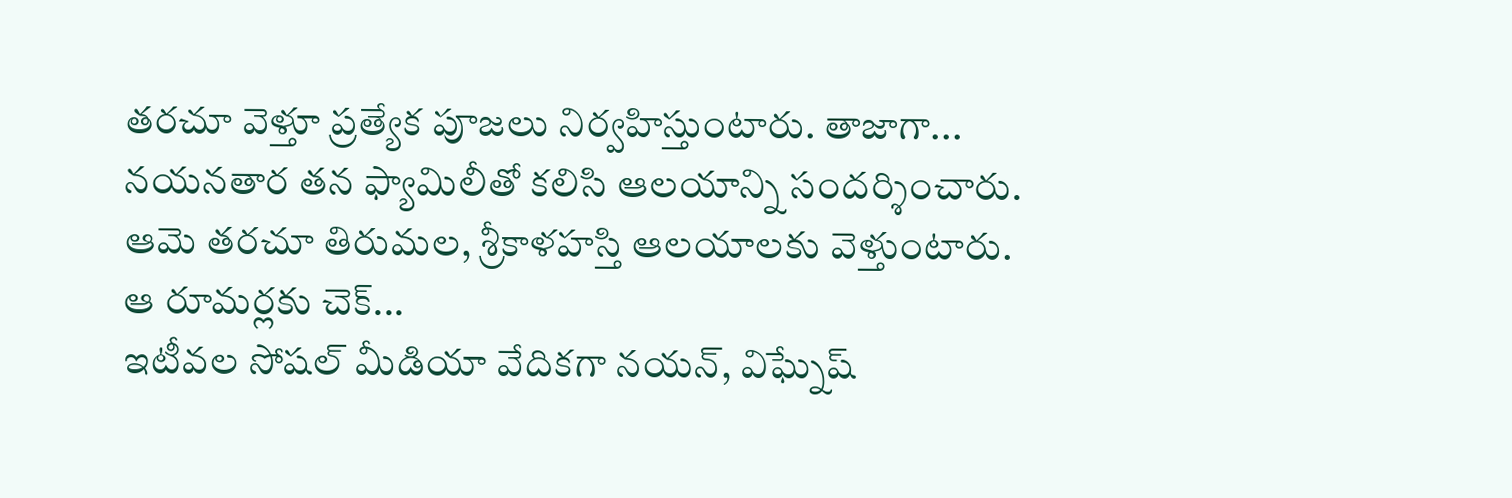తరచూ వెళ్తూ ప్రత్యేక పూజలు నిర్వహిస్తుంటారు. తాజాగా... నయనతార తన ఫ్యామిలీతో కలిసి ఆలయాన్ని సందర్శించారు. ఆమె తరచూ తిరుమల, శ్రీకాళహస్తి ఆలయాలకు వెళ్తుంటారు.
ఆ రూమర్లకు చెక్...
ఇటీవల సోషల్ మీడియా వేదికగా నయన్, విఘ్నేష్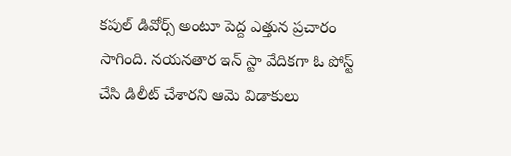కపుల్ డివోర్స్ అంటూ పెద్ద ఎత్తున ప్రచారం సాగింది. నయనతార ఇన్ స్టా వేదికగా ఓ పోస్ట్ చేసి డిలీట్ చేశారని ఆమె విడాకులు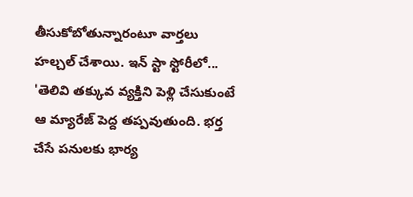తీసుకోబోతున్నారంటూ వార్తలు హల్చల్ చేశాయి. ఇన్ స్టా స్టోరీలో... 'తెలివి తక్కువ వ్యక్తిని పెళ్లి చేసుకుంటే ఆ మ్యారేజ్ పెద్ద తప్పవుతుంది. భర్త చేసే పనులకు భార్య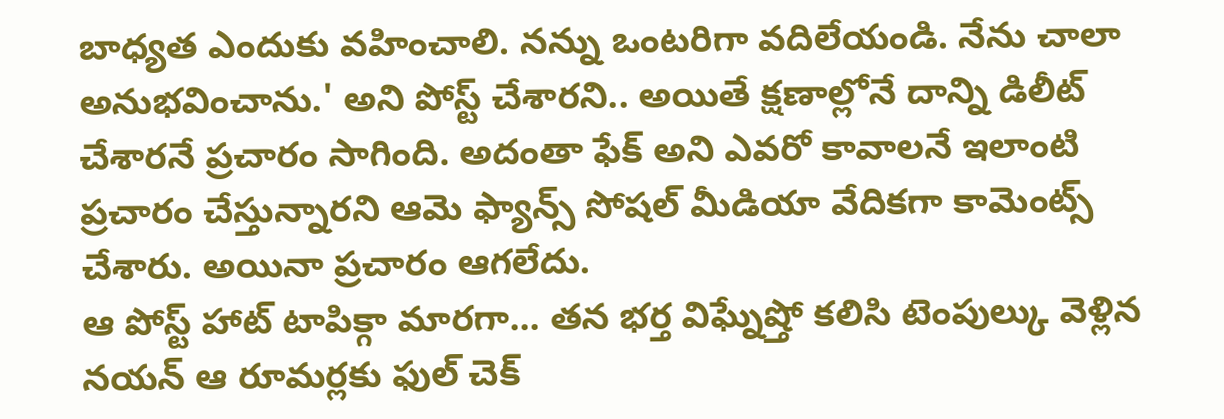బాధ్యత ఎందుకు వహించాలి. నన్ను ఒంటరిగా వదిలేయండి. నేను చాలా అనుభవించాను.' అని పోస్ట్ చేశారని.. అయితే క్షణాల్లోనే దాన్ని డిలీట్ చేశారనే ప్రచారం సాగింది. అదంతా ఫేక్ అని ఎవరో కావాలనే ఇలాంటి ప్రచారం చేస్తున్నారని ఆమె ఫ్యాన్స్ సోషల్ మీడియా వేదికగా కామెంట్స్ చేశారు. అయినా ప్రచారం ఆగలేదు.
ఆ పోస్ట్ హాట్ టాపిక్గా మారగా... తన భర్త విఘ్నేష్తో కలిసి టెంపుల్కు వెళ్లిన నయన్ ఆ రూమర్లకు ఫుల్ చెక్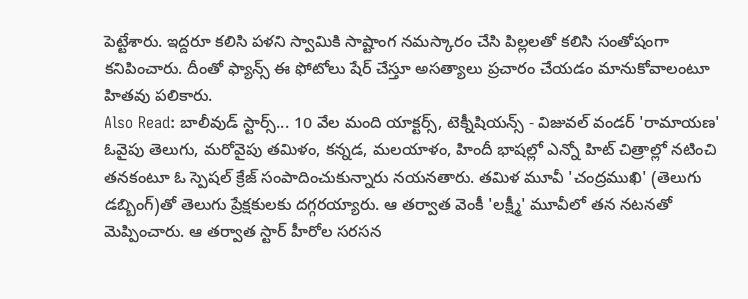పెట్టేశారు. ఇద్దరూ కలిసి పళని స్వామికి సాష్టాంగ నమస్కారం చేసి పిల్లలతో కలిసి సంతోషంగా కనిపించారు. దీంతో ఫ్యాన్స్ ఈ ఫోటోలు షేర్ చేస్తూ అసత్యాలు ప్రచారం చేయడం మానుకోవాలంటూ హితవు పలికారు.
Also Read: బాలీవుడ్ స్టార్స్... 10 వేల మంది యాక్టర్స్, టెక్నీషియన్స్ - విజువల్ వండర్ 'రామాయణ'
ఓవైపు తెలుగు, మరోవైపు తమిళం, కన్నడ, మలయాళం, హిందీ భాషల్లో ఎన్నో హిట్ చిత్రాల్లో నటించి తనకంటూ ఓ స్పెషల్ క్రేజ్ సంపాదించుకున్నారు నయనతారు. తమిళ మూవీ 'చంద్రముఖి' (తెలుగు డబ్బింగ్)తో తెలుగు ప్రేక్షకులకు దగ్గరయ్యారు. ఆ తర్వాత వెంకీ 'లక్ష్మీ' మూవీలో తన నటనతో మెప్పించారు. ఆ తర్వాత స్టార్ హీరోల సరసన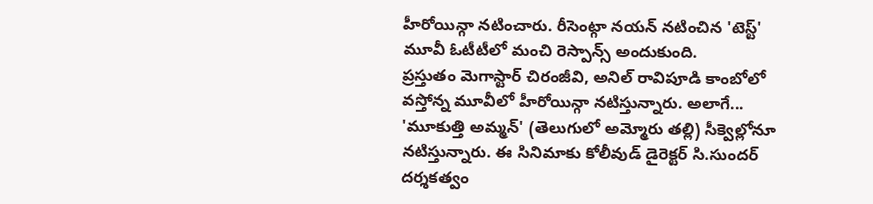హీరోయిన్గా నటించారు. రీసెంట్గా నయన్ నటించిన 'టెస్ట్' మూవీ ఓటీటీలో మంచి రెస్పాన్స్ అందుకుంది.
ప్రస్తుతం మెగాస్టార్ చిరంజీవి, అనిల్ రావిపూడి కాంబోలో వస్తోన్న మూవీలో హీరోయిన్గా నటిస్తున్నారు. అలాగే... 'మూకుత్తి అమ్మన్' (తెలుగులో అమ్మోరు తల్లి) సీక్వెల్లోనూ నటిస్తున్నారు. ఈ సినిమాకు కోలీవుడ్ డైరెక్టర్ సి.సుందర్ దర్శకత్వం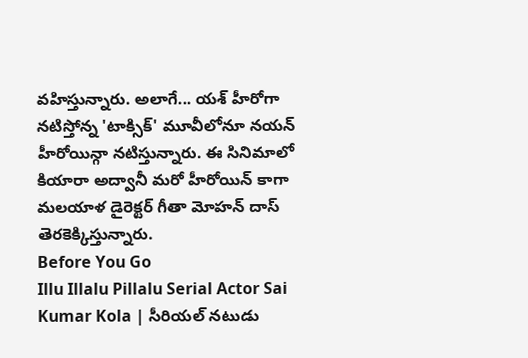వహిస్తున్నారు. అలాగే... యశ్ హీరోగా నటిస్తోన్న 'టాక్సిక్' మూవీలోనూ నయన్ హీరోయిన్గా నటిస్తున్నారు. ఈ సినిమాలో కియారా అద్వానీ మరో హీరోయిన్ కాగా మలయాళ డైరెక్టర్ గీతా మోహన్ దాస్ తెరకెక్కిస్తున్నారు.
Before You Go
Illu Illalu Pillalu Serial Actor Sai Kumar Kola | సీరియల్ నటుడు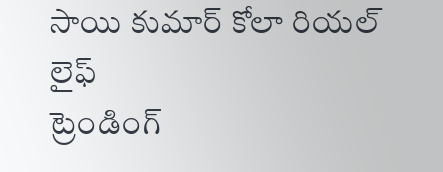సాయి కుమార్ కోలా రియల్ లైఫ్
ట్రెండింగ్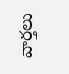వార్తలు